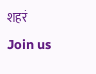शहरं
Join us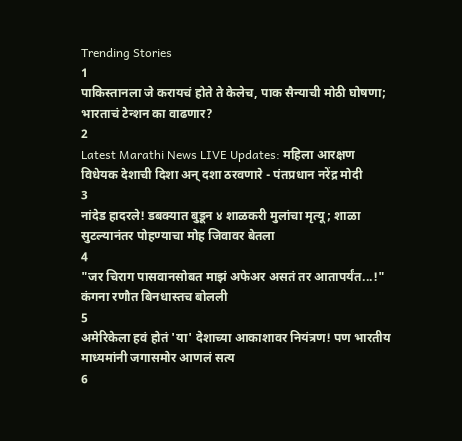Trending Stories
1
पाकिस्तानला जे करायचं होते ते केलेच, पाक सैन्याची मोठी घोषणा; भारताचं टेन्शन का वाढणार?
2
Latest Marathi News LIVE Updates: महिला आरक्षण विधेयक देशाची दिशा अन् दशा ठरवणारे - पंतप्रधान नरेंद्र मोदी
3
नांदेड हादरले! डबक्यात बुडून ४ शाळकरी मुलांचा मृत्यू; शाळा सुटल्यानंतर पोहण्याचा मोह जिवावर बेतला
4
"जर चिराग पासवानसोबत माझं अफेअर असतं तर आतापर्यंत...!" कंगना रणौत बिनधास्तच बोलली
5
अमेरिकेला हवं होतं 'या' देशाच्या आकाशावर नियंत्रण! पण भारतीय माध्यमांनी जगासमोर आणलं सत्य
6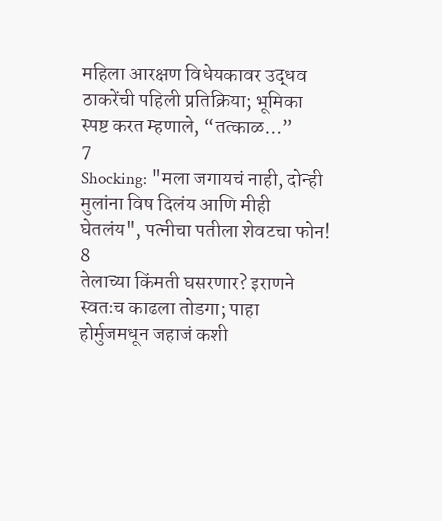महिला आरक्षण विधेयकावर उद्धव ठाकरेंची पहिली प्रतिक्रिया; भूमिका स्पष्ट करत म्हणाले, “तत्काळ…”
7
Shocking: "मला जगायचं नाही, दोन्ही मुलांना विष दिलंय आणि मीही घेतलंय", पत्नीचा पतीला शेवटचा फोन!
8
तेलाच्या किंमती घसरणार? इराणने स्वतःच काढला तोडगा; पाहा होर्मुजमधून जहाजं कशी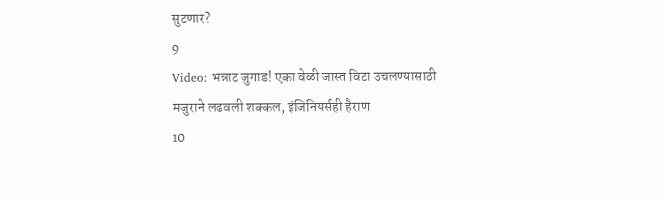सुटणार?
9
Video: भन्नाट जुगाड! एका वेळी जास्त विटा उचलण्यासाठी मजुराने लढवली शक्कल, इंजिनियर्सही हैराण
10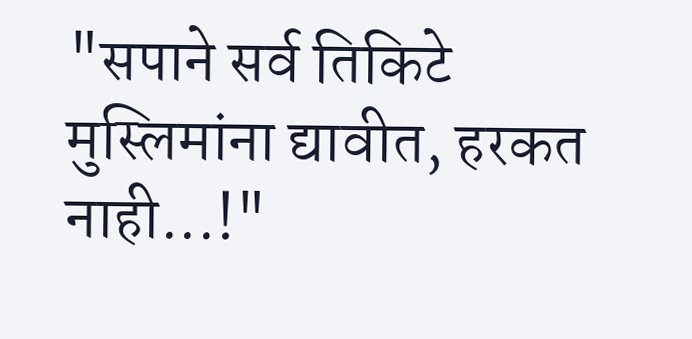"सपाने सर्व तिकिटे मुस्लिमांना द्यावीत, हरकत नाही...!"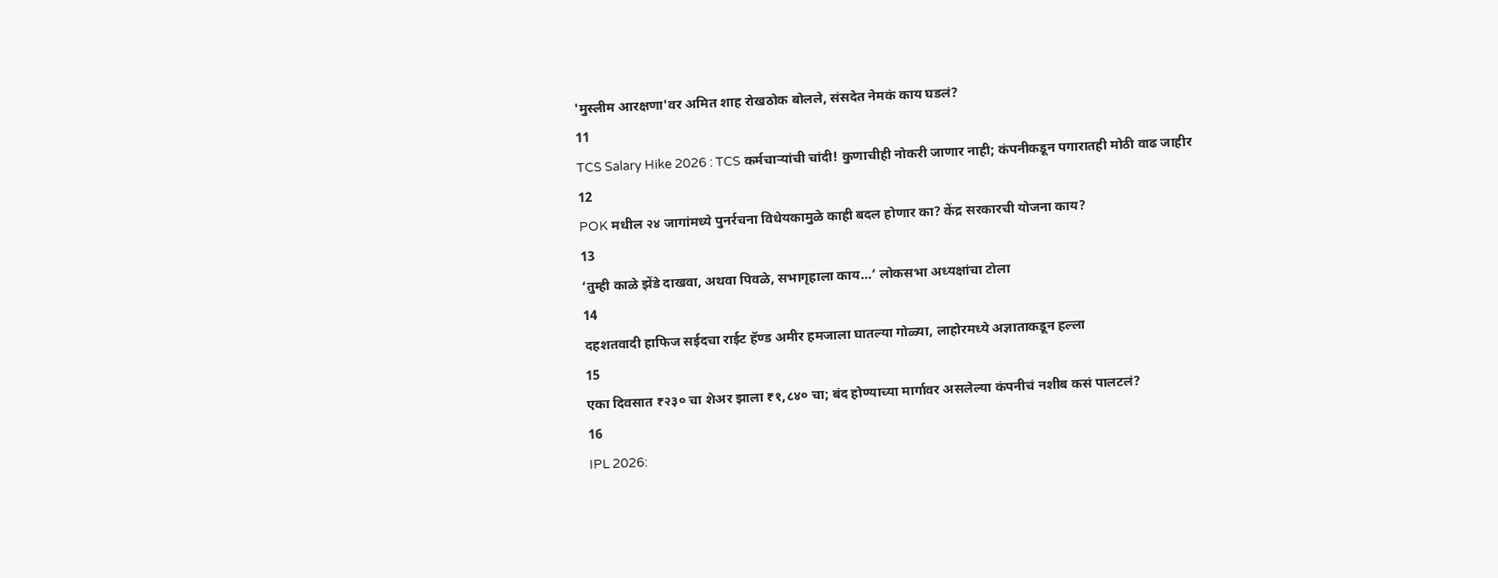'मुस्लीम आरक्षणा'वर अमित शाह रोखठोक बोलले, संसदेत नेमकं काय घडलं?
11
TCS Salary Hike 2026 : TCS कर्मचाऱ्यांची चांदी! कुणाचीही नोकरी जाणार नाही; कंपनीकडून पगारातही मोठी वाढ जाहीर
12
POK मधील २४ जागांमध्ये पुनर्रचना विधेयकामुळे काही बदल होणार का? केंद्र सरकारची योजना काय?
13
‘तुम्ही काळे झेंडे दाखवा, अथवा पिवळे, सभागृहाला काय…’ लोकसभा अध्यक्षांचा टोला
14
दहशतवादी हाफिज सईदचा राईट हॅण्ड अमीर हमजाला घातल्या गोळ्या, लाहोरमध्ये अज्ञाताकडून हल्ला
15
एका दिवसात ₹२३० चा शेअर झाला ₹१,८४० चा; बंद होण्याच्या मार्गावर असलेल्या कंपनीचं नशीब कसं पालटलं?
16
IPL 2026: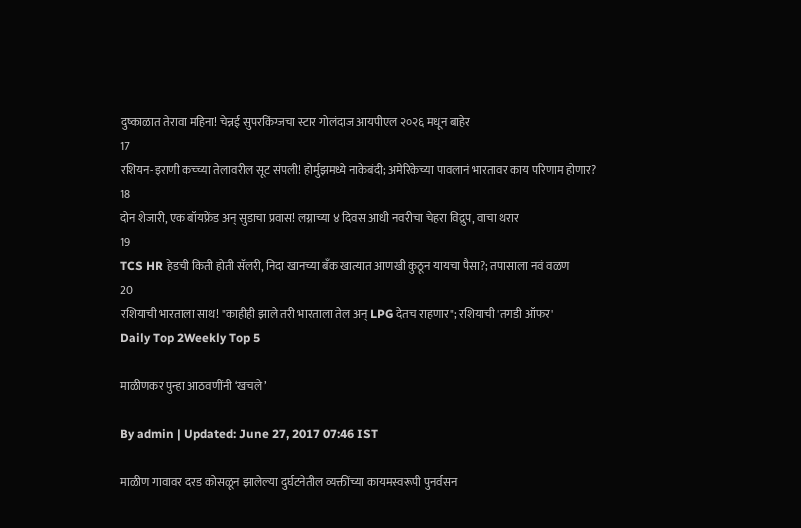दुष्काळात तेरावा महिना! चेन्नई सुपरकिंग्जचा स्टार गोलंदाज आयपीएल २०२६ मधून बाहेर
17
रशियन-इराणी कच्च्या तेलावरील सूट संपली! होर्मुझमध्ये नाकेबंदी; अमेरिकेच्या पावलानं भारतावर काय परिणाम होणार?
18
दोन शेजारी, एक बॉयफ्रेंड अन् सुडाचा प्रवास! लग्नाच्या ४ दिवस आधी नवरीचा चेहरा विद्रुप, वाचा थरार
19
TCS HR हेडची किती होती सॅलरी, निदा खानच्या बँक खात्यात आणखी कुठून यायचा पैसा?; तपासाला नवं वळण
20
रशियाची भारताला साथ! "काहीही झाले तरी भारताला तेल अन् LPG देतच राहणार"; रशियाची 'तगडी ऑफर'
Daily Top 2Weekly Top 5

माळीणकर पुन्हा आठवणींनी ‘खचले’

By admin | Updated: June 27, 2017 07:46 IST

माळीण गावावर दरड कोसळून झालेल्या दुर्घटनेतील व्यक्तींच्या कायमस्वरूपी पुनर्वसन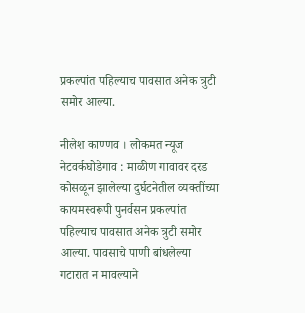प्रकल्पांत पहिल्याच पावसात अनेक त्रुटी समोर आल्या.

नीलेश काण्णव । लोकमत न्यूज नेटवर्कघोडेगाव : माळीण गावावर दरड कोसळून झालेल्या दुर्घटनेतील व्यक्तींच्या कायमस्वरूपी पुनर्वसन प्रकल्पांत पहिल्याच पावसात अनेक त्रुटी समोर आल्या. पावसाचे पाणी बांधलेल्या गटारात न मावल्याने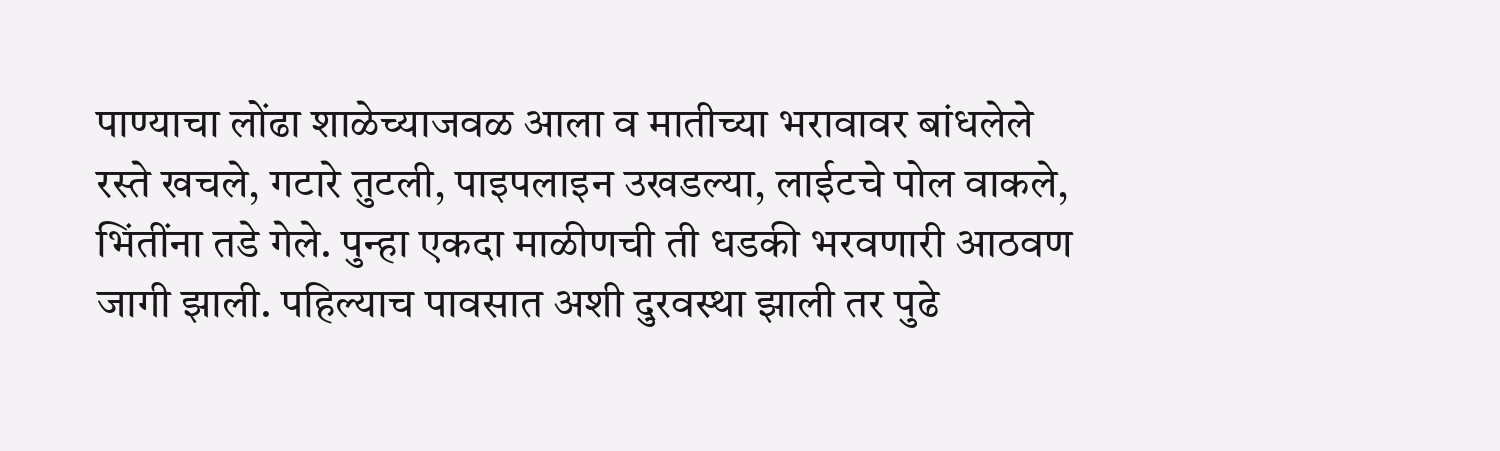पाण्याचा लोंढा शाळेच्याजवळ आला व मातीच्या भरावावर बांधलेले रस्ते खचले, गटारे तुटली, पाइपलाइन उखडल्या, लाईटचे पोल वाकले, भिंतींना तडे गेले. पुन्हा एकदा माळीणची ती धडकी भरवणारी आठवण जागी झाली. पहिल्याच पावसात अशी दुरवस्था झाली तर पुढे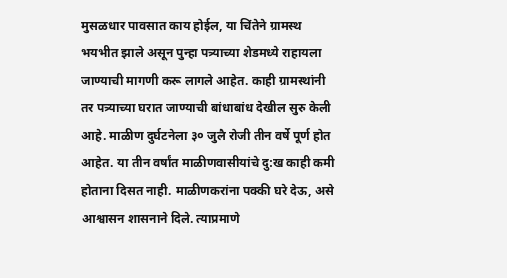मुसळधार पावसात काय होईल, या चिंतेने ग्रामस्थ भयभीत झाले असून पुन्हा पत्र्याच्या शेडमध्ये राहायला जाण्याची मागणी करू लागले आहेत. काही ग्रामस्थांनी तर पत्र्याच्या घरात जाण्याची बांधाबांध देखील सुरु केली आहे. माळीण दुर्घटनेला ३० जुलै रोजी तीन वर्षे पूर्ण होत आहेत. या तीन वर्षांत माळीणवासीयांचे दु:ख काही कमी होताना दिसत नाही. माळीणकरांना पक्की घरे देऊ, असे आश्वासन शासनाने दिले. त्याप्रमाणे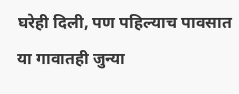घरेही दिली, पण पहिल्याच पावसात या गावातही जुन्या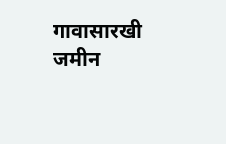गावासारखी जमीन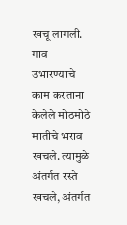खचू लागली. गाव उभारण्याचे काम करताना केलेले मोठमोठे मातीचे भराव खचले. त्यामुळे अंतर्गत रस्ते खचले, अंतर्गत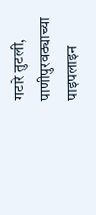गटारे तुटली, पाणीपुरवठ्याच्या पाइपलाइन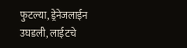फुटल्या, ड्रेनेजलाईन उघडली, लाईटचे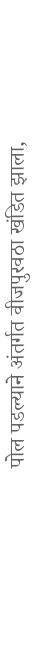पोल पडल्याने अंतर्गत वीजपुरवठा खंडित झाला,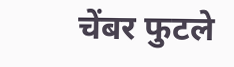चेंबर फुटले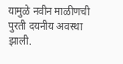यामुळे नवीन माळीणची पुरती दयनीय अवस्था झाली.